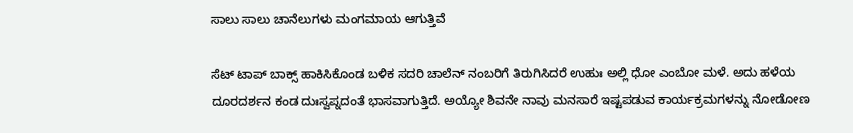ಸಾಲು ಸಾಲು ಚಾನೆಲುಗಳು ಮಂಗಮಾಯ ಆಗುತ್ತಿವೆ

ಸೆಟ್ ಟಾಪ್ ಬಾಕ್ಸ್ ಹಾಕಿಸಿಕೊಂಡ ಬಳಿಕ ಸದರಿ ಚಾಲೆನ್ ನಂಬರಿಗೆ ತಿರುಗಿಸಿದರೆ ಉಹುಃ ಅಲ್ಲಿ ಧೋ ಎಂಬೋ ಮಳೆ. ಅದು ಹಳೆಯ ದೂರದರ್ಶನ ಕಂಡ ದುಃಸ್ವಪ್ನದಂತೆ ಭಾಸವಾಗುತ್ತಿದೆ. ಅಯ್ಯೋ ಶಿವನೇ ನಾವು ಮನಸಾರೆ ಇಷ್ಟಪಡುವ ಕಾರ್ಯಕ್ರಮಗಳನ್ನು ನೋಡೋಣ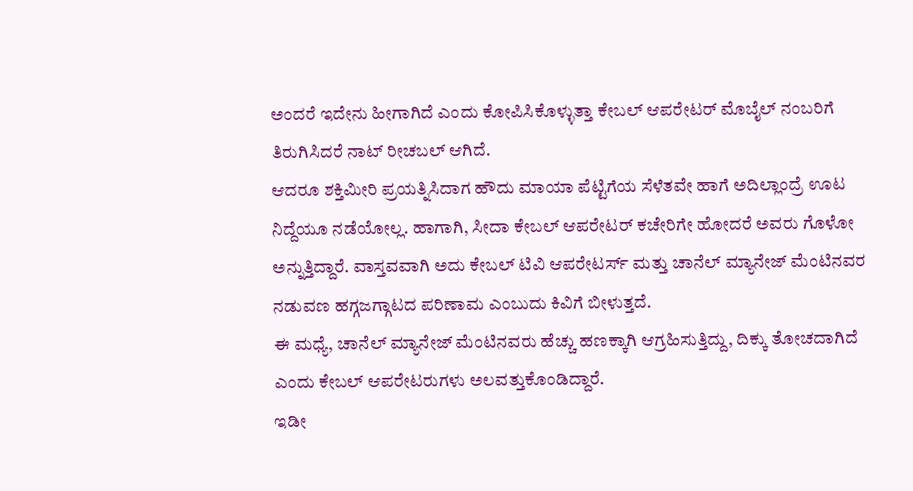ಅಂದರೆ ಇದೇನು ಹೀಗಾಗಿದೆ ಎಂದು ಕೋಪಿಸಿಕೊಳ್ಳುತ್ತಾ ಕೇಬಲ್ ಆಪರೇಟರ್ ಮೊಬೈಲ್ ನಂಬರಿಗೆ ತಿರುಗಿಸಿದರೆ ನಾಟ್ ರೀಚಬಲ್ ಆಗಿದೆ.
ಆದರೂ ಶಕ್ತಿಮೀರಿ ಪ್ರಯತ್ನಿಸಿದಾಗ ಹೌದು ಮಾಯಾ ಪೆಟ್ಟಿಗೆಯ ಸೆಳೆತವೇ ಹಾಗೆ ಅದಿಲ್ಲಾಂದ್ರೆ ಊಟ ನಿದ್ದೆಯೂ ನಡೆಯೋಲ್ಲ. ಹಾಗಾಗಿ, ಸೀದಾ ಕೇಬಲ್ ಆಪರೇಟರ್ ಕಚೇರಿಗೇ ಹೋದರೆ ಅವರು ಗೊಳೋ ಅನ್ನುತ್ತಿದ್ದಾರೆ. ವಾಸ್ತವವಾಗಿ ಅದು ಕೇಬಲ್ ಟಿವಿ ಆಪರೇಟರ್ಸ್ ಮತ್ತು ಚಾನೆಲ್ ಮ್ಯಾನೇಜ್ ಮೆಂಟಿನವರ ನಡುವಣ ಹಗ್ಗಜಗ್ಗಾಟದ ಪರಿಣಾಮ ಎಂಬುದು ಕಿವಿಗೆ ಬೀಳುತ್ತದೆ.
ಈ ಮಧ್ಯೆ, ಚಾನೆಲ್ ಮ್ಯಾನೇಜ್ ಮೆಂಟಿನವರು ಹೆಚ್ಚು ಹಣಕ್ಕಾಗಿ ಆಗ್ರಹಿಸುತ್ತಿದ್ದು, ದಿಕ್ಕು ತೋಚದಾಗಿದೆ ಎಂದು ಕೇಬಲ್ ಆಪರೇಟರುಗಳು ಅಲವತ್ತುಕೊಂಡಿದ್ದಾರೆ.
ಇಡೀ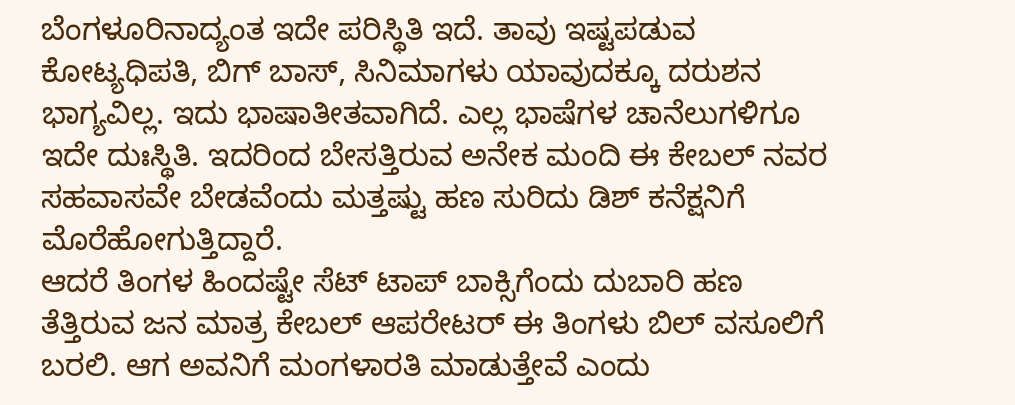ಬೆಂಗಳೂರಿನಾದ್ಯಂತ ಇದೇ ಪರಿಸ್ಥಿತಿ ಇದೆ. ತಾವು ಇಷ್ಟಪಡುವ ಕೋಟ್ಯಧಿಪತಿ, ಬಿಗ್ ಬಾಸ್, ಸಿನಿಮಾಗಳು ಯಾವುದಕ್ಕೂ ದರುಶನ ಭಾಗ್ಯವಿಲ್ಲ. ಇದು ಭಾಷಾತೀತವಾಗಿದೆ. ಎಲ್ಲ ಭಾಷೆಗಳ ಚಾನೆಲುಗಳಿಗೂ ಇದೇ ದುಃಸ್ಥಿತಿ. ಇದರಿಂದ ಬೇಸತ್ತಿರುವ ಅನೇಕ ಮಂದಿ ಈ ಕೇಬಲ್ ನವರ ಸಹವಾಸವೇ ಬೇಡವೆಂದು ಮತ್ತಷ್ಟು ಹಣ ಸುರಿದು ಡಿಶ್ ಕನೆಕ್ಷನಿಗೆ ಮೊರೆಹೋಗುತ್ತಿದ್ದಾರೆ.
ಆದರೆ ತಿಂಗಳ ಹಿಂದಷ್ಟೇ ಸೆಟ್ ಟಾಪ್ ಬಾಕ್ಸಿಗೆಂದು ದುಬಾರಿ ಹಣ ತೆತ್ತಿರುವ ಜನ ಮಾತ್ರ ಕೇಬಲ್ ಆಪರೇಟರ್ ಈ ತಿಂಗಳು ಬಿಲ್ ವಸೂಲಿಗೆ ಬರಲಿ. ಆಗ ಅವನಿಗೆ ಮಂಗಳಾರತಿ ಮಾಡುತ್ತೇವೆ ಎಂದು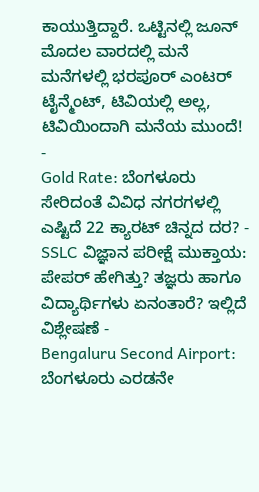ಕಾಯುತ್ತಿದ್ದಾರೆ. ಒಟ್ಟಿನಲ್ಲಿ ಜೂನ್ ಮೊದಲ ವಾರದಲ್ಲಿ ಮನೆ ಮನೆಗಳಲ್ಲಿ ಭರಪೂರ್ ಎಂಟರ್ ಟೈನ್ಮೆಂಟ್, ಟಿವಿಯಲ್ಲಿ ಅಲ್ಲ, ಟಿವಿಯಿಂದಾಗಿ ಮನೆಯ ಮುಂದೆ!
-
Gold Rate: ಬೆಂಗಳೂರು ಸೇರಿದಂತೆ ವಿವಿಧ ನಗರಗಳಲ್ಲಿ ಎಷ್ಟಿದೆ 22 ಕ್ಯಾರಟ್ ಚಿನ್ನದ ದರ? -
SSLC ವಿಜ್ಞಾನ ಪರೀಕ್ಷೆ ಮುಕ್ತಾಯ: ಪೇಪರ್ ಹೇಗಿತ್ತು? ತಜ್ಞರು ಹಾಗೂ ವಿದ್ಯಾರ್ಥಿಗಳು ಏನಂತಾರೆ? ಇಲ್ಲಿದೆ ವಿಶ್ಲೇಷಣೆ -
Bengaluru Second Airport: ಬೆಂಗಳೂರು ಎರಡನೇ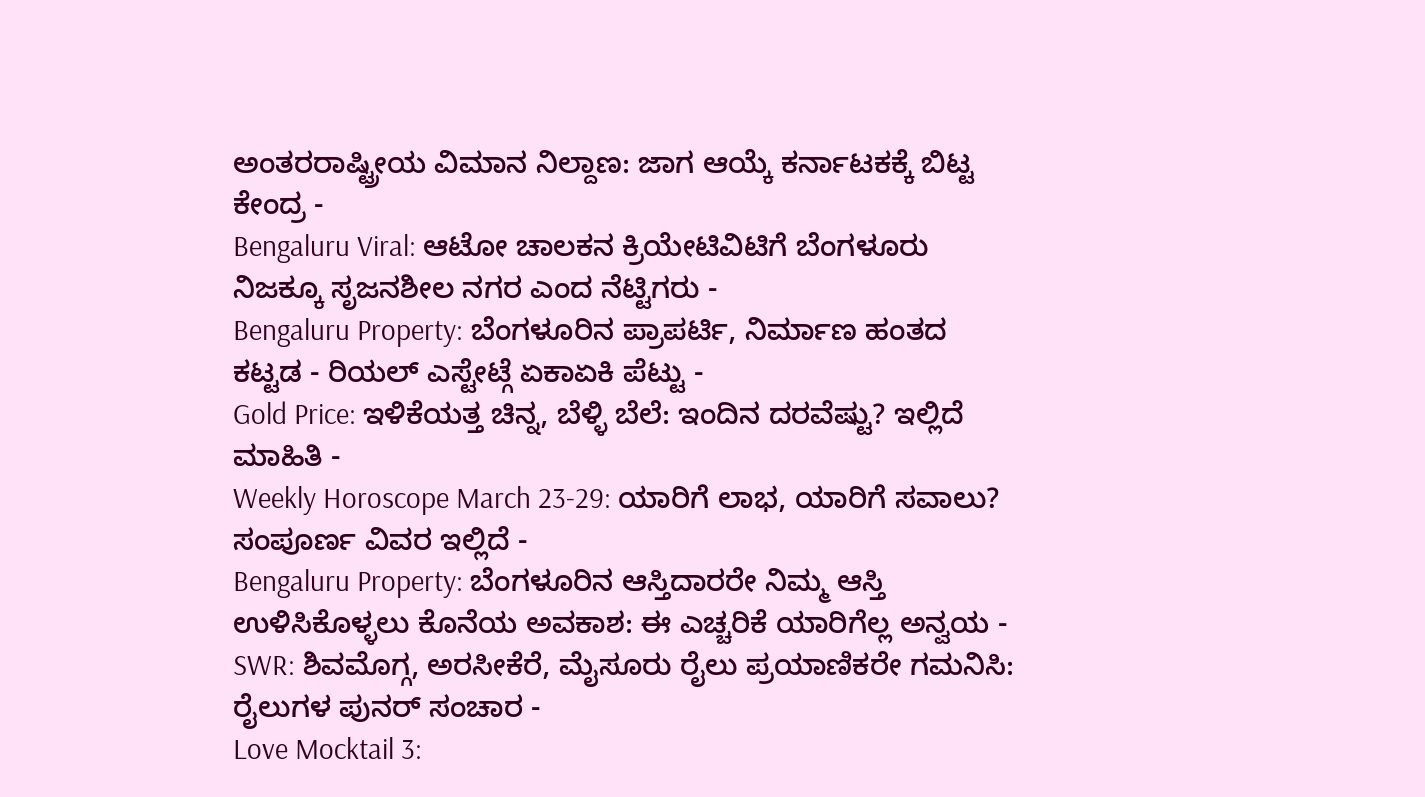ಅಂತರರಾಷ್ಟ್ರೀಯ ವಿಮಾನ ನಿಲ್ದಾಣ: ಜಾಗ ಆಯ್ಕೆ ಕರ್ನಾಟಕಕ್ಕೆ ಬಿಟ್ಟ ಕೇಂದ್ರ -
Bengaluru Viral: ಆಟೋ ಚಾಲಕನ ಕ್ರಿಯೇಟಿವಿಟಿಗೆ ಬೆಂಗಳೂರು ನಿಜಕ್ಕೂ ಸೃಜನಶೀಲ ನಗರ ಎಂದ ನೆಟ್ಟಿಗರು -
Bengaluru Property: ಬೆಂಗಳೂರಿನ ಪ್ರಾಪರ್ಟಿ, ನಿರ್ಮಾಣ ಹಂತದ ಕಟ್ಟಡ - ರಿಯಲ್ ಎಸ್ಟೇಟ್ಗೆ ಏಕಾಏಕಿ ಪೆಟ್ಟು -
Gold Price: ಇಳಿಕೆಯತ್ತ ಚಿನ್ನ, ಬೆಳ್ಳಿ ಬೆಲೆ: ಇಂದಿನ ದರವೆಷ್ಟು? ಇಲ್ಲಿದೆ ಮಾಹಿತಿ -
Weekly Horoscope March 23-29: ಯಾರಿಗೆ ಲಾಭ, ಯಾರಿಗೆ ಸವಾಲು? ಸಂಪೂರ್ಣ ವಿವರ ಇಲ್ಲಿದೆ -
Bengaluru Property: ಬೆಂಗಳೂರಿನ ಆಸ್ತಿದಾರರೇ ನಿಮ್ಮ ಆಸ್ತಿ ಉಳಿಸಿಕೊಳ್ಳಲು ಕೊನೆಯ ಅವಕಾಶ: ಈ ಎಚ್ಚರಿಕೆ ಯಾರಿಗೆಲ್ಲ ಅನ್ವಯ -
SWR: ಶಿವಮೊಗ್ಗ, ಅರಸೀಕೆರೆ, ಮೈಸೂರು ರೈಲು ಪ್ರಯಾಣಿಕರೇ ಗಮನಿಸಿ: ರೈಲುಗಳ ಪುನರ್ ಸಂಚಾರ -
Love Mocktail 3: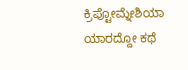ಕ್ರಿಪ್ಟೋಮ್ನೇಶಿಯಾ ಯಾರದ್ದೋ ಕಥೆ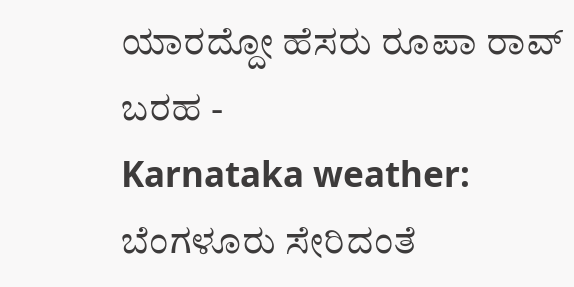ಯಾರದ್ದೋ ಹೆಸರು ರೂಪಾ ರಾವ್ ಬರಹ -
Karnataka weather: ಬೆಂಗಳೂರು ಸೇರಿದಂತೆ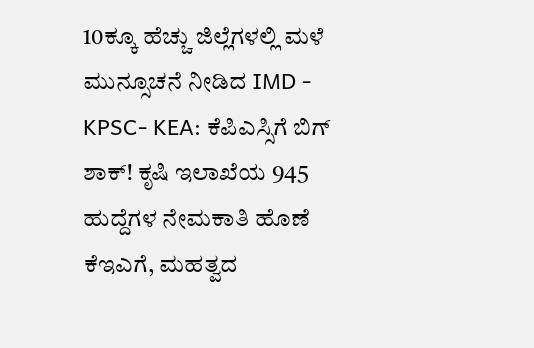10ಕ್ಕೂ ಹೆಚ್ಚು ಜಿಲ್ಲೆಗಳಲ್ಲಿ ಮಳೆ ಮುನ್ಸೂಚನೆ ನೀಡಿದ IMD -
KPSC- KEA: ಕೆಪಿಎಸ್ಸಿಗೆ ಬಿಗ್ ಶಾಕ್! ಕೃಷಿ ಇಲಾಖೆಯ 945 ಹುದ್ದೆಗಳ ನೇಮಕಾತಿ ಹೊಣೆ ಕೆಇಎಗೆ, ಮಹತ್ವದ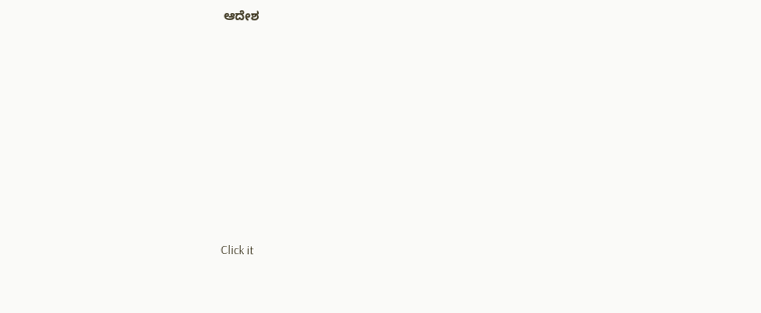ಆದೇಶ












Click it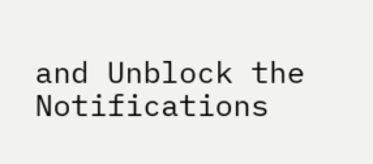and Unblock the Notifications